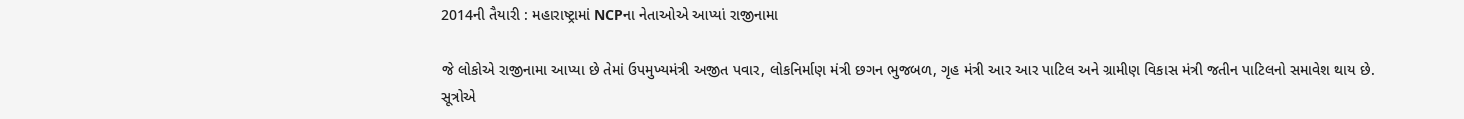2014ની તૈયારી : મહારાષ્ટ્રામાં NCPના નેતાઓએ આપ્યાં રાજીનામા

જે લોકોએ રાજીનામા આપ્યા છે તેમાં ઉપમુખ્યમંત્રી અજીત પવાર, લોકનિર્માણ મંત્રી છગન ભુજબળ, ગૃહ મંત્રી આર આર પાટિલ અને ગ્રામીણ વિકાસ મંત્રી જતીન પાટિલનો સમાવેશ થાય છે.
સૂત્રોએ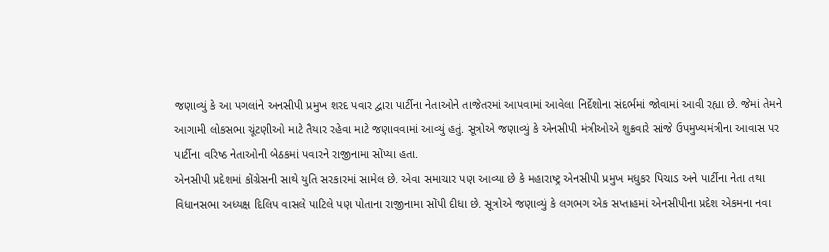જણાવ્યું કે આ પગલાંને અનસીપી પ્રમુખ શરદ પવાર દ્વારા પાર્ટીના નેતાઓને તાજેતરમાં આપવામાં આવેલા નિર્દેશોના સંદર્ભમાં જોવામાં આવી રહ્યા છે. જેમાં તેમને આગામી લોકસભા ચૂંટણીઓ માટે તૈયાર રહેવા માટે જણાવવામાં આવ્યું હતું. સૂત્રોએ જણાવ્યું કે એનસીપી મંત્રીઓએ શુક્રવારે સાંજે ઉપમુખ્યમંત્રીના આવાસ પર પાર્ટીના વરિષ્ઠ નેતાઓની બેઠકમાં પવારને રાજીનામા સોંપ્યા હતા.
એનસીપી પ્રદેશમાં કોંગ્રેસની સાથે યુતિ સરકારમાં સામેલ છે. એવા સમાચાર પણ આવ્યા છે કે મહારાષ્ટ્ર એનસીપી પ્રમુખ મધુકર પિચાડ અને પાર્ટીના નેતા તથા વિધાનસભા અધ્યક્ષ દિલિપ વાસલે પાટિલે પણ પોતાના રાજીનામા સોંપી દીધા છે. સૂત્રોએ જણાવ્યું કે લગભગ એક સપ્તાહમાં એનસીપીના પ્રદેશ એકમના નવા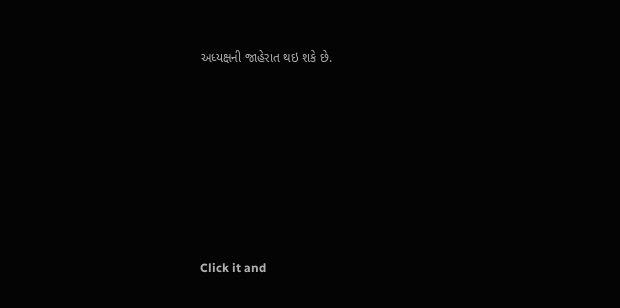અધ્યક્ષની જાહેરાત થઇ શકે છે.












Click it and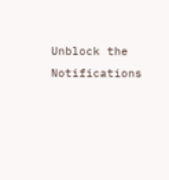Unblock the Notifications